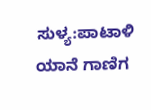ಸುಳ್ಯ:ಪಾಟಾಳಿ ಯಾನೆ ಗಾಣಿಗ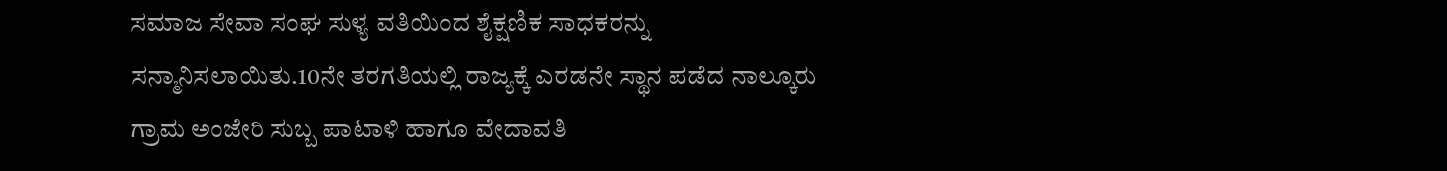ಸಮಾಜ ಸೇವಾ ಸಂಘ ಸುಳ್ಯ ವತಿಯಿಂದ ಶೈಕ್ಷಣಿಕ ಸಾಧಕರನ್ನು ಸನ್ಮಾನಿಸಲಾಯಿತು.10ನೇ ತರಗತಿಯಲ್ಲಿ ರಾಜ್ಯಕ್ಕೆ ಎರಡನೇ ಸ್ಥಾನ ಪಡೆದ ನಾಲ್ಕೂರು ಗ್ರಾಮ ಅಂಜೇರಿ ಸುಬ್ಬ ಪಾಟಾಳಿ ಹಾಗೂ ವೇದಾವತಿ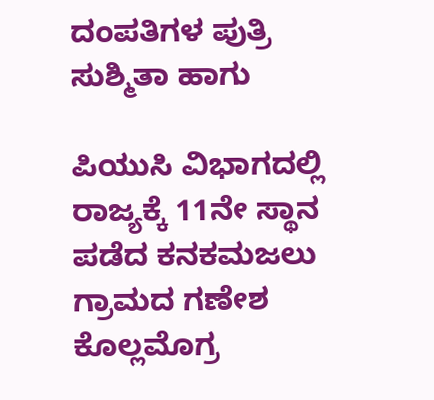ದಂಪತಿಗಳ ಪುತ್ರಿ ಸುಶ್ಮಿತಾ ಹಾಗು

ಪಿಯುಸಿ ವಿಭಾಗದಲ್ಲಿ ರಾಜ್ಯಕ್ಕೆ 11ನೇ ಸ್ಥಾನ ಪಡೆದ ಕನಕಮಜಲು ಗ್ರಾಮದ ಗಣೇಶ ಕೊಲ್ಲಮೊಗ್ರ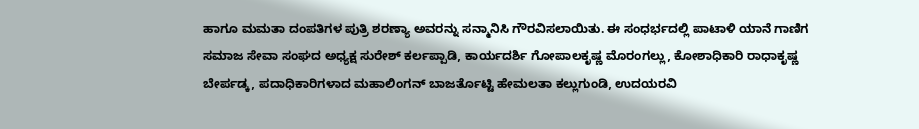ಹಾಗೂ ಮಮತಾ ದಂಪತಿಗಳ ಪುತ್ರಿ ಶರಣ್ಯಾ ಅವರನ್ನು ಸನ್ಮಾನಿಸಿ ಗೌರವಿಸಲಾಯಿತು. ಈ ಸಂಧರ್ಭದಲ್ಲಿ ಪಾಟಾಳಿ ಯಾನೆ ಗಾಣಿಗ ಸಮಾಜ ಸೇವಾ ಸಂಘದ ಅಧ್ಯಕ್ಷ ಸುರೇಶ್ ಕರ್ಲಪ್ಪಾಡಿ, ಕಾರ್ಯದರ್ಶಿ ಗೋಪಾಲಕೃಷ್ಣ ಮೊರಂಗಲ್ಲು, ಕೋಶಾಧಿಕಾರಿ ರಾಧಾಕೃಷ್ಣ ಬೇರ್ಪಡ್ಕ, ಪದಾಧಿಕಾರಿಗಳಾದ ಮಹಾಲಿಂಗನ್ ಬಾಜರ್ತೊಟ್ಟಿ ಹೇಮಲತಾ ಕಲ್ಲುಗುಂಡಿ, ಉದಯರವಿ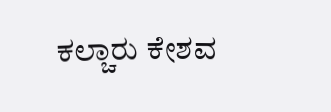ಕಲ್ಚಾರು ಕೇಶವ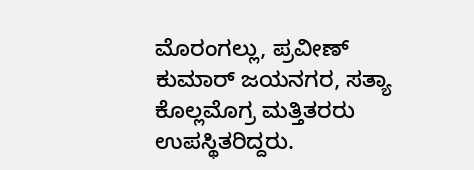ಮೊರಂಗಲ್ಲು, ಪ್ರವೀಣ್ ಕುಮಾರ್ ಜಯನಗರ, ಸತ್ಯಾ ಕೊಲ್ಲಮೊಗ್ರ ಮತ್ತಿತರರು ಉಪಸ್ಥಿತರಿದ್ದರು.